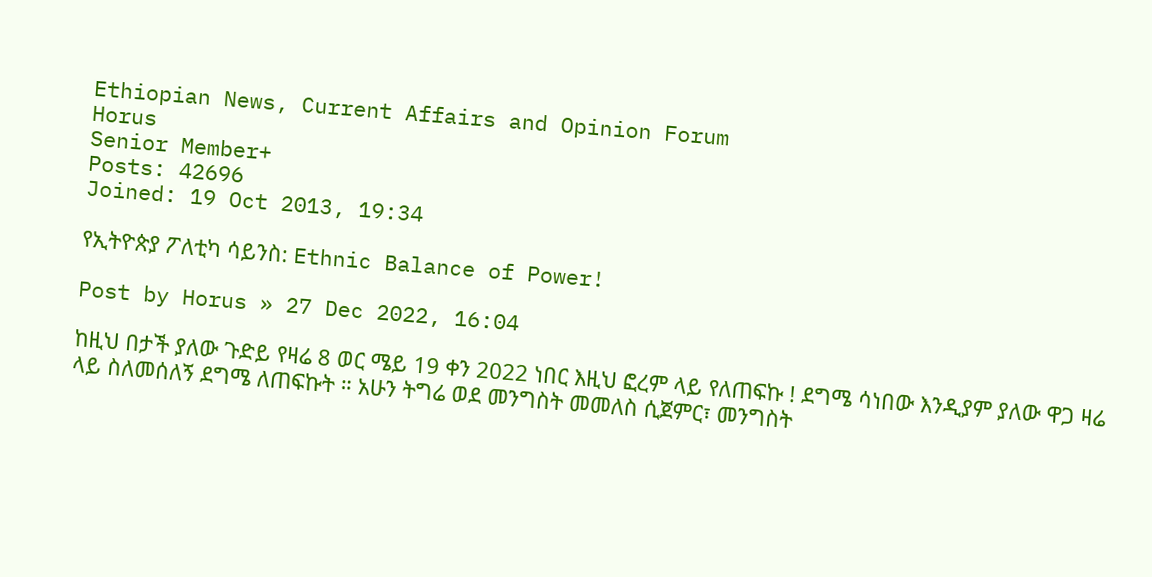Ethiopian News, Current Affairs and Opinion Forum
Horus
Senior Member+
Posts: 42696
Joined: 19 Oct 2013, 19:34

የኢትዮጵያ ፖለቲካ ሳይንስ: Ethnic Balance of Power!

Post by Horus » 27 Dec 2022, 16:04

ከዚህ በታች ያለው ጉድይ የዛሬ 8 ወር ሜይ 19 ቀን 2022 ነበር እዚህ ፎረም ላይ የለጠፍኩ ! ደግሜ ሳነበው እንዲያም ያለው ዋጋ ዛሬ ላይ ስለመሰለኝ ደግሜ ለጠፍኩት ። አሁን ትግሬ ወደ መንግስት መመለስ ሲጀምር፣ መንግስት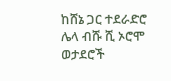ከሸኔ ጋር ተደራድሮ ሌላ ብሹ ሺ ኦሮሞ ወታደሮች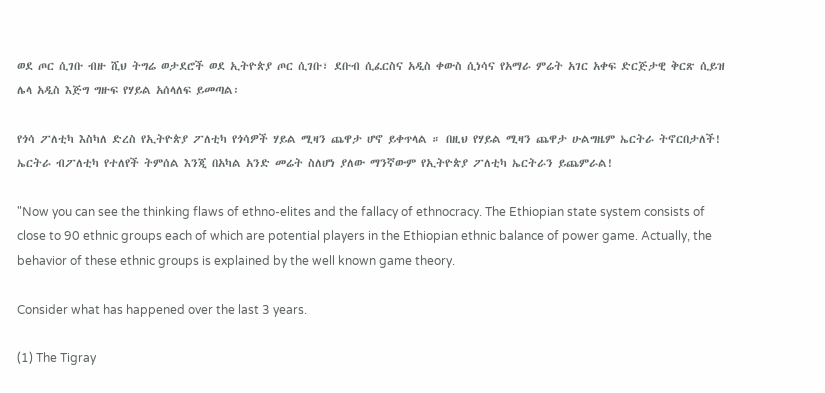ወደ ጦር ሲገቡ ብዙ ሺህ ትግሬ ወታደሮች ወደ ኢትዮጵያ ጦር ሲገቡ፣ ደቡብ ሲፈርስና አዲስ ቀውስ ሲነሳና የአማራ ምሬት አገር አቀፍ ድርጅታዊ ቅርጽ ሲይዝ ሌላ አዲስ እጅግ ግዙፍ የሃይል አሰላለፍ ይመጣል፡

የጎሳ ፖለቲካ እስካለ ድረስ የኢትዮጵያ ፖለቲካ የጎሳዎች ሃይል ሚዛን ጨዋታ ሆኖ ይቀጥላል ። በዚህ የሃይል ሚዛን ጨዋታ ሁልግዜም ኤርትራ ትኖርበታለች! ኤርትራ ብፖለቲካ የተለየች ትምሰል እንጂ በአካል አንድ መሬት ስለሆነ ያለው ማንኛውም የኢትዮጵያ ፖለቲካ ኤርትራን ይጨምራል!

"Now you can see the thinking flaws of ethno-elites and the fallacy of ethnocracy. The Ethiopian state system consists of close to 90 ethnic groups each of which are potential players in the Ethiopian ethnic balance of power game. Actually, the behavior of these ethnic groups is explained by the well known game theory.

Consider what has happened over the last 3 years.

(1) The Tigray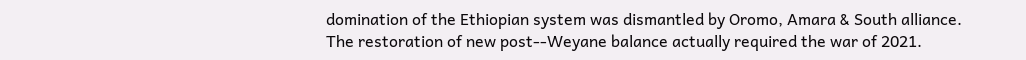domination of the Ethiopian system was dismantled by Oromo, Amara & South alliance. The restoration of new post--Weyane balance actually required the war of 2021.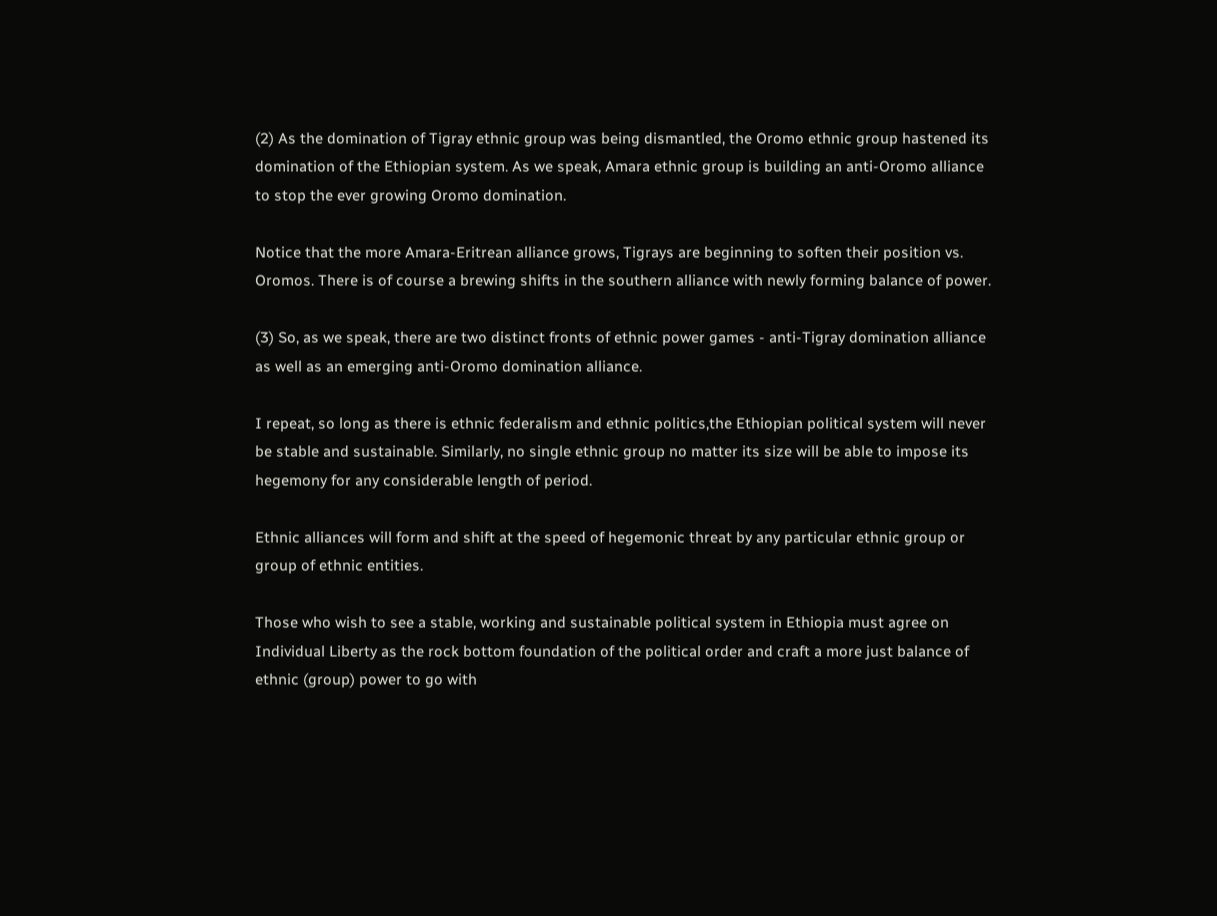(2) As the domination of Tigray ethnic group was being dismantled, the Oromo ethnic group hastened its domination of the Ethiopian system. As we speak, Amara ethnic group is building an anti-Oromo alliance to stop the ever growing Oromo domination.

Notice that the more Amara-Eritrean alliance grows, Tigrays are beginning to soften their position vs. Oromos. There is of course a brewing shifts in the southern alliance with newly forming balance of power.

(3) So, as we speak, there are two distinct fronts of ethnic power games - anti-Tigray domination alliance as well as an emerging anti-Oromo domination alliance.

I repeat, so long as there is ethnic federalism and ethnic politics,the Ethiopian political system will never be stable and sustainable. Similarly, no single ethnic group no matter its size will be able to impose its hegemony for any considerable length of period.

Ethnic alliances will form and shift at the speed of hegemonic threat by any particular ethnic group or group of ethnic entities.

Those who wish to see a stable, working and sustainable political system in Ethiopia must agree on Individual Liberty as the rock bottom foundation of the political order and craft a more just balance of ethnic (group) power to go with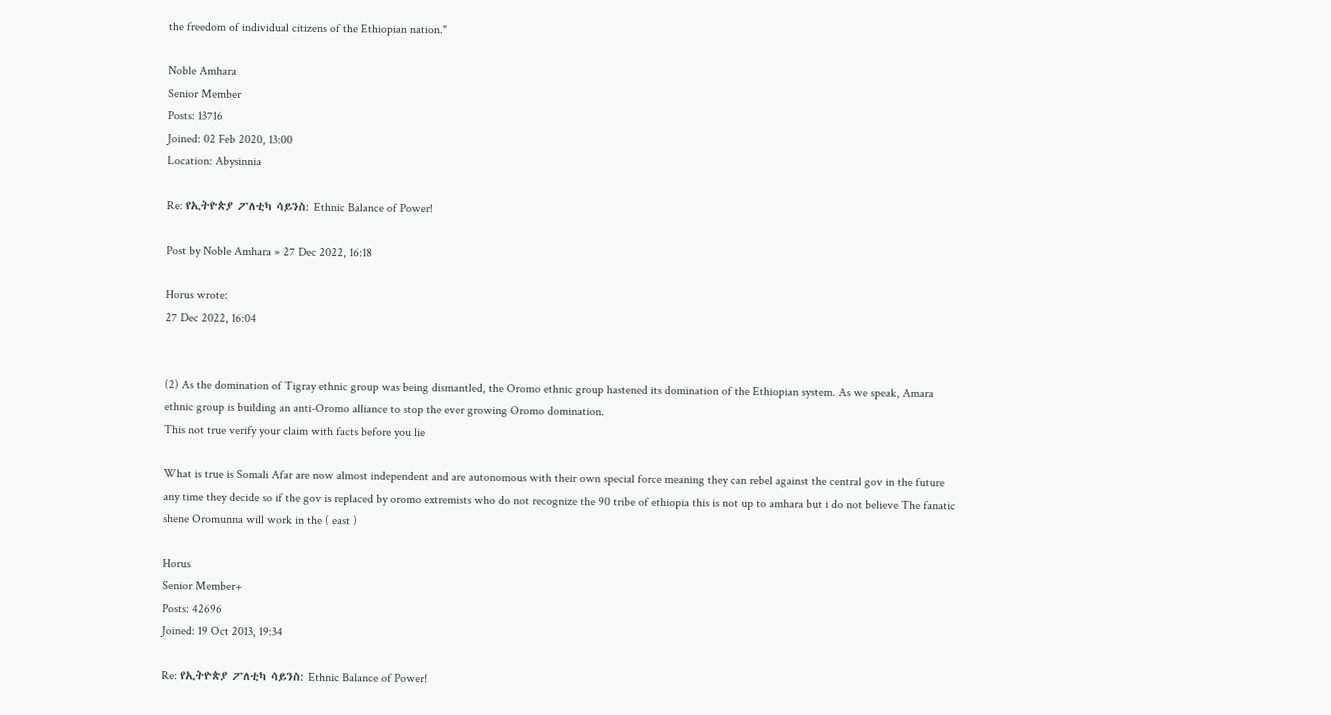the freedom of individual citizens of the Ethiopian nation."

Noble Amhara
Senior Member
Posts: 13716
Joined: 02 Feb 2020, 13:00
Location: Abysinnia

Re: የኢትዮጵያ ፖለቲካ ሳይንስ: Ethnic Balance of Power!

Post by Noble Amhara » 27 Dec 2022, 16:18

Horus wrote:
27 Dec 2022, 16:04


(2) As the domination of Tigray ethnic group was being dismantled, the Oromo ethnic group hastened its domination of the Ethiopian system. As we speak, Amara ethnic group is building an anti-Oromo alliance to stop the ever growing Oromo domination.
This not true verify your claim with facts before you lie

What is true is Somali Afar are now almost independent and are autonomous with their own special force meaning they can rebel against the central gov in the future any time they decide so if the gov is replaced by oromo extremists who do not recognize the 90 tribe of ethiopia this is not up to amhara but i do not believe The fanatic shene Oromunna will work in the ( east )

Horus
Senior Member+
Posts: 42696
Joined: 19 Oct 2013, 19:34

Re: የኢትዮጵያ ፖለቲካ ሳይንስ: Ethnic Balance of Power!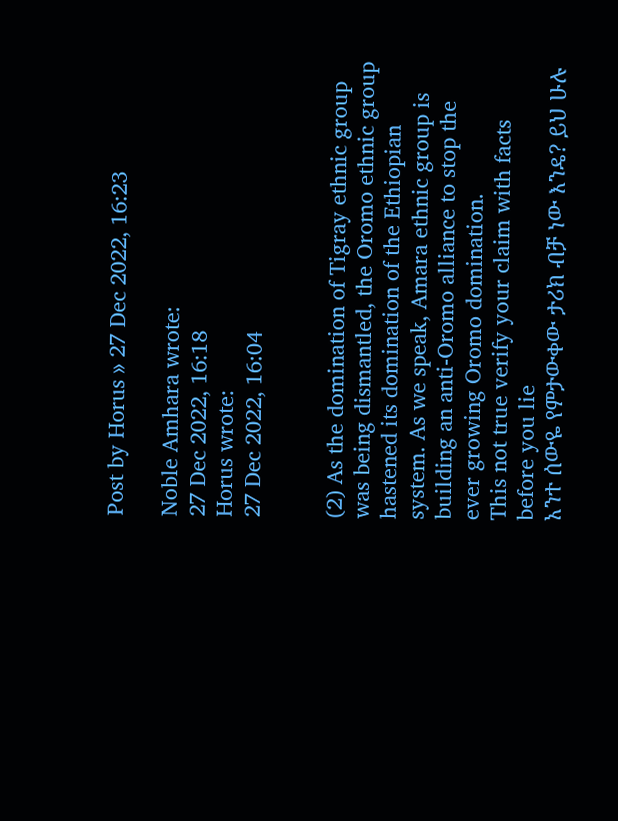Post by Horus » 27 Dec 2022, 16:23

Noble Amhara wrote:
27 Dec 2022, 16:18
Horus wrote:
27 Dec 2022, 16:04


(2) As the domination of Tigray ethnic group was being dismantled, the Oromo ethnic group hastened its domination of the Ethiopian system. As we speak, Amara ethnic group is building an anti-Oromo alliance to stop the ever growing Oromo domination.
This not true verify your claim with facts before you lie
አንተ ሰውዬ የምታውቀው ታሪክ ብቻ ነው እንዴ? ይህ ሁሉ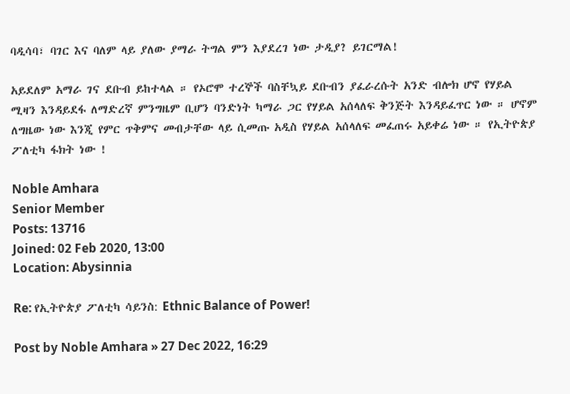ባዲሳባ፣ ባገር እና ባለም ላይ ያለው ያማራ ትግል ምን እያደረገ ነው ታዲያ? ይገርማል!

አይደለም አማራ ገና ደቡብ ይከተላል ። የኦሮሞ ተረኞች ባስቸኳይ ደቡብን ያፈራረሱት አንድ ብሎክ ሆኖ የሃይል ሚዛን እንዳይደፋ ለማድረኛ ምንግዜም ቢሆን ባንድነት ካማራ ጋር የሃይል አሰላለፍ ቅንጅት እንዳይፈጥር ነው ። ሆኖም ለግዜው ነው እንጂ የምር ጥቅምና መብታቸው ላይ ሲመጡ አዲስ የሃይል አሰላለፍ መፈጠሩ አይቀሬ ነው ። የኢትዮጵያ ፖለቲካ ፋክት ነው !

Noble Amhara
Senior Member
Posts: 13716
Joined: 02 Feb 2020, 13:00
Location: Abysinnia

Re: የኢትዮጵያ ፖለቲካ ሳይንስ: Ethnic Balance of Power!

Post by Noble Amhara » 27 Dec 2022, 16:29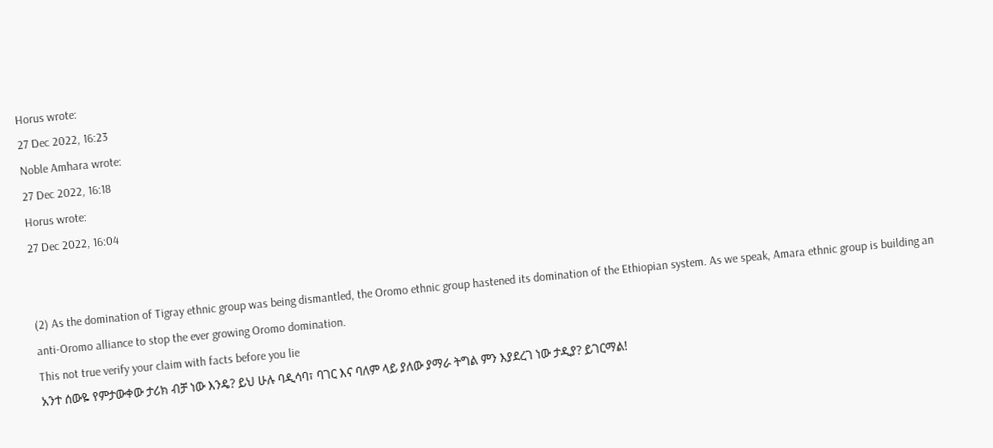Horus wrote:
27 Dec 2022, 16:23
Noble Amhara wrote:
27 Dec 2022, 16:18
Horus wrote:
27 Dec 2022, 16:04


(2) As the domination of Tigray ethnic group was being dismantled, the Oromo ethnic group hastened its domination of the Ethiopian system. As we speak, Amara ethnic group is building an anti-Oromo alliance to stop the ever growing Oromo domination.
This not true verify your claim with facts before you lie
አንተ ሰውዬ የምታውቀው ታሪክ ብቻ ነው እንዴ? ይህ ሁሉ ባዲሳባ፣ ባገር እና ባለም ላይ ያለው ያማራ ትግል ምን እያደረገ ነው ታዲያ? ይገርማል!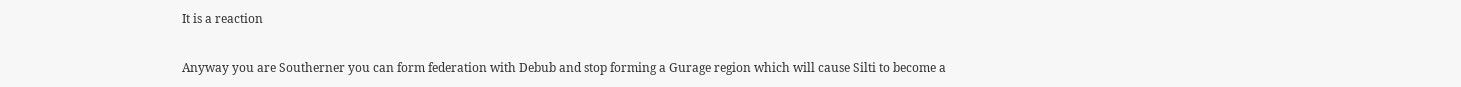It is a reaction

Anyway you are Southerner you can form federation with Debub and stop forming a Gurage region which will cause Silti to become a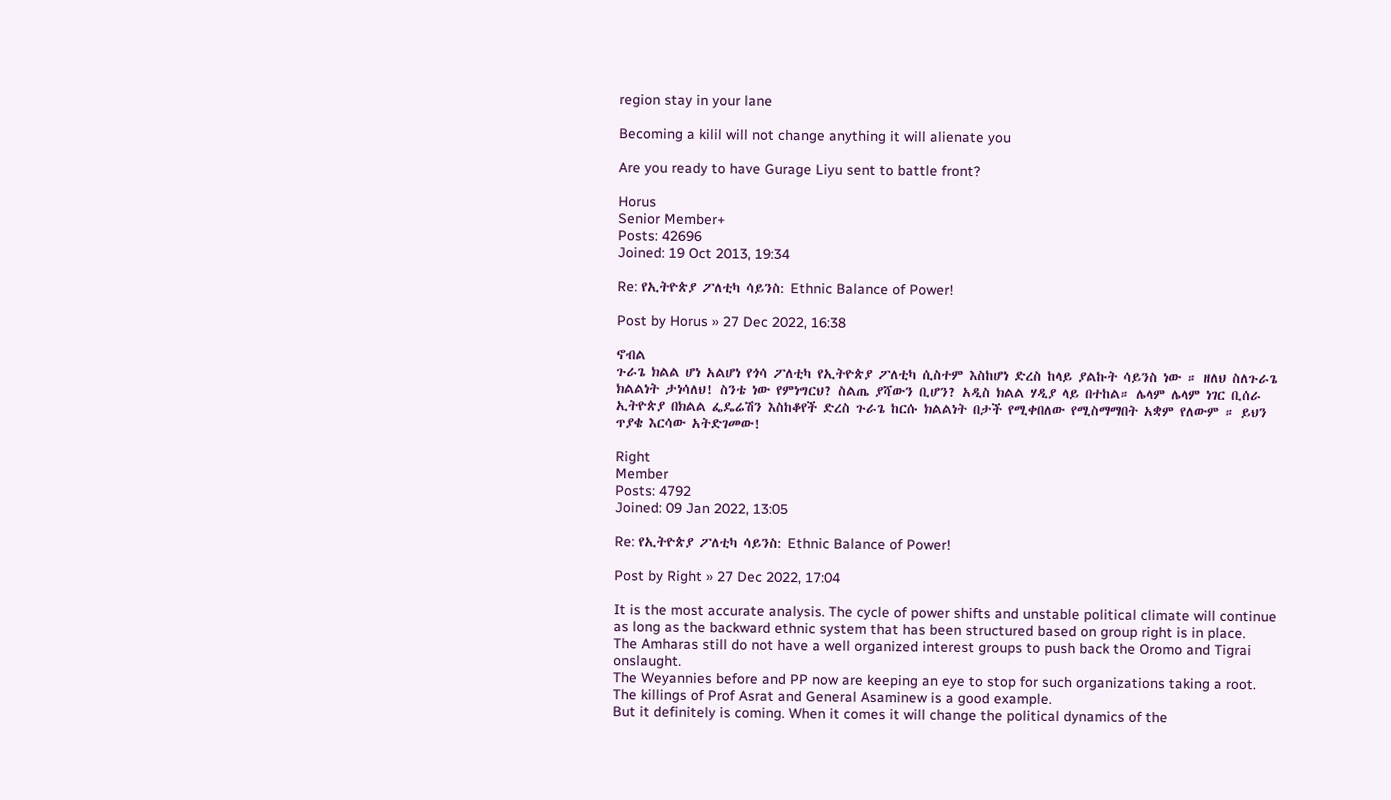region stay in your lane

Becoming a kilil will not change anything it will alienate you

Are you ready to have Gurage Liyu sent to battle front?

Horus
Senior Member+
Posts: 42696
Joined: 19 Oct 2013, 19:34

Re: የኢትዮጵያ ፖለቲካ ሳይንስ: Ethnic Balance of Power!

Post by Horus » 27 Dec 2022, 16:38

ኖብል
ጉራጌ ክልል ሆነ አልሆነ የጎሳ ፖለቲካ የኢትዮጵያ ፖለቲካ ሲስተም እስከሆነ ድረስ ከላይ ያልኩት ሳይንስ ነው ። ዘለህ ስለጉራጌ ክልልነት ታነሳለህ! ስንቴ ነው የምነግርህ? ስልጤ ያሻውን ቢሆን? አዲስ ክልል ሃዲያ ላይ በተከል። ሌላም ሌላም ነገር ቢሰራ ኢትዮጵያ በክልል ፌዴሬሽን እስከቆየች ድረስ ጉራጌ ከርሱ ክልልነት በታች የሚቀበለው የሚስማማበት አቋም የለውም ። ይህን ጥያቄ እርሳው አትድገመው!

Right
Member
Posts: 4792
Joined: 09 Jan 2022, 13:05

Re: የኢትዮጵያ ፖለቲካ ሳይንስ: Ethnic Balance of Power!

Post by Right » 27 Dec 2022, 17:04

It is the most accurate analysis. The cycle of power shifts and unstable political climate will continue as long as the backward ethnic system that has been structured based on group right is in place.
The Amharas still do not have a well organized interest groups to push back the Oromo and Tigrai onslaught.
The Weyannies before and PP now are keeping an eye to stop for such organizations taking a root. The killings of Prof Asrat and General Asaminew is a good example.
But it definitely is coming. When it comes it will change the political dynamics of the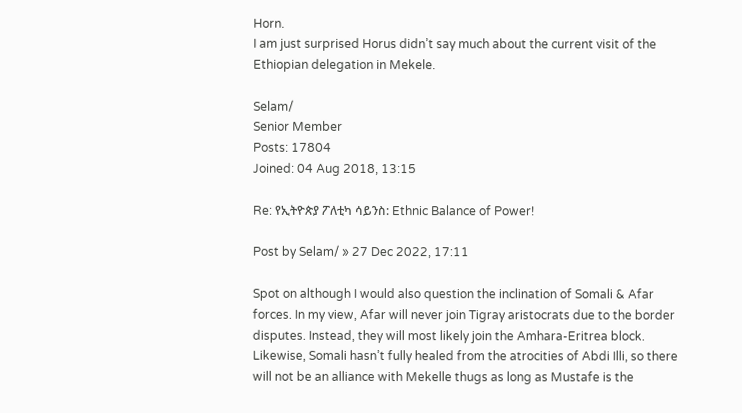Horn.
I am just surprised Horus didn’t say much about the current visit of the Ethiopian delegation in Mekele.

Selam/
Senior Member
Posts: 17804
Joined: 04 Aug 2018, 13:15

Re: የኢትዮጵያ ፖለቲካ ሳይንስ: Ethnic Balance of Power!

Post by Selam/ » 27 Dec 2022, 17:11

Spot on although I would also question the inclination of Somali & Afar forces. In my view, Afar will never join Tigray aristocrats due to the border disputes. Instead, they will most likely join the Amhara-Eritrea block. Likewise, Somali hasn’t fully healed from the atrocities of Abdi Illi, so there will not be an alliance with Mekelle thugs as long as Mustafe is the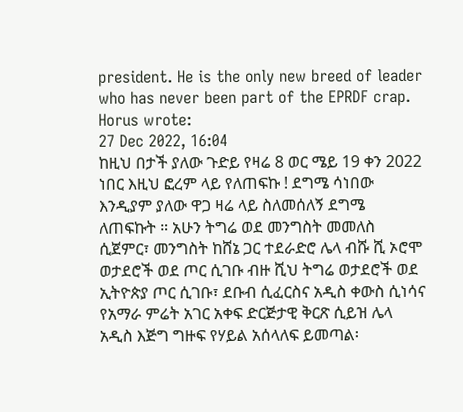president. He is the only new breed of leader who has never been part of the EPRDF crap.
Horus wrote:
27 Dec 2022, 16:04
ከዚህ በታች ያለው ጉድይ የዛሬ 8 ወር ሜይ 19 ቀን 2022 ነበር እዚህ ፎረም ላይ የለጠፍኩ ! ደግሜ ሳነበው እንዲያም ያለው ዋጋ ዛሬ ላይ ስለመሰለኝ ደግሜ ለጠፍኩት ። አሁን ትግሬ ወደ መንግስት መመለስ ሲጀምር፣ መንግስት ከሸኔ ጋር ተደራድሮ ሌላ ብሹ ሺ ኦሮሞ ወታደሮች ወደ ጦር ሲገቡ ብዙ ሺህ ትግሬ ወታደሮች ወደ ኢትዮጵያ ጦር ሲገቡ፣ ደቡብ ሲፈርስና አዲስ ቀውስ ሲነሳና የአማራ ምሬት አገር አቀፍ ድርጅታዊ ቅርጽ ሲይዝ ሌላ አዲስ እጅግ ግዙፍ የሃይል አሰላለፍ ይመጣል፡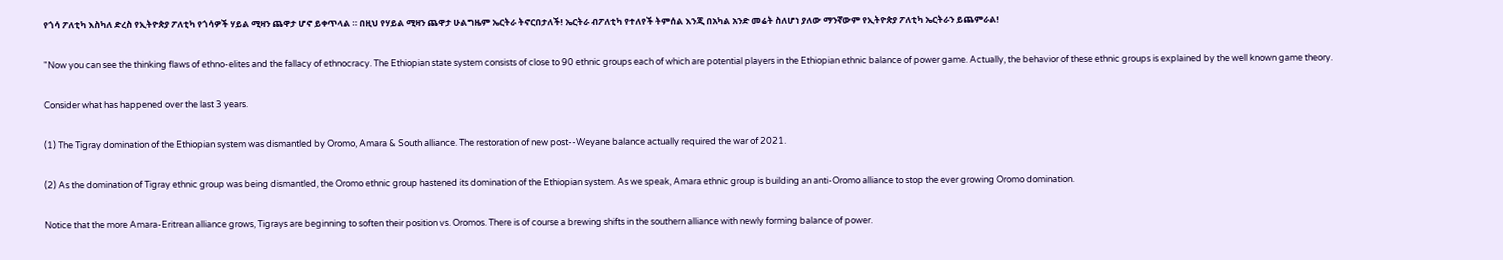የጎሳ ፖለቲካ እስካለ ድረስ የኢትዮጵያ ፖለቲካ የጎሳዎች ሃይል ሚዛን ጨዋታ ሆኖ ይቀጥላል ። በዚህ የሃይል ሚዛን ጨዋታ ሁልግዜም ኤርትራ ትኖርበታለች! ኤርትራ ብፖለቲካ የተለየች ትምሰል እንጂ በአካል አንድ መሬት ስለሆነ ያለው ማንኛውም የኢትዮጵያ ፖለቲካ ኤርትራን ይጨምራል!

"Now you can see the thinking flaws of ethno-elites and the fallacy of ethnocracy. The Ethiopian state system consists of close to 90 ethnic groups each of which are potential players in the Ethiopian ethnic balance of power game. Actually, the behavior of these ethnic groups is explained by the well known game theory.

Consider what has happened over the last 3 years.

(1) The Tigray domination of the Ethiopian system was dismantled by Oromo, Amara & South alliance. The restoration of new post--Weyane balance actually required the war of 2021.

(2) As the domination of Tigray ethnic group was being dismantled, the Oromo ethnic group hastened its domination of the Ethiopian system. As we speak, Amara ethnic group is building an anti-Oromo alliance to stop the ever growing Oromo domination.

Notice that the more Amara-Eritrean alliance grows, Tigrays are beginning to soften their position vs. Oromos. There is of course a brewing shifts in the southern alliance with newly forming balance of power.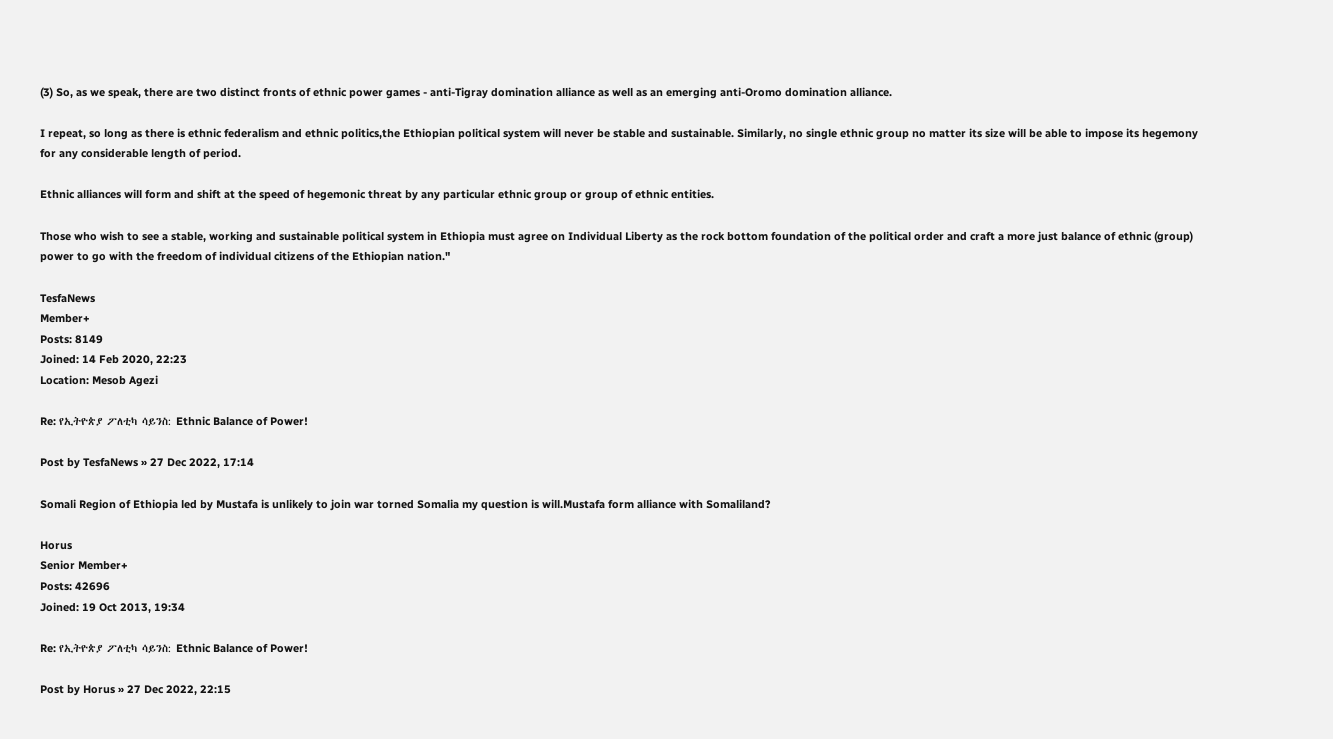(3) So, as we speak, there are two distinct fronts of ethnic power games - anti-Tigray domination alliance as well as an emerging anti-Oromo domination alliance.

I repeat, so long as there is ethnic federalism and ethnic politics,the Ethiopian political system will never be stable and sustainable. Similarly, no single ethnic group no matter its size will be able to impose its hegemony for any considerable length of period.

Ethnic alliances will form and shift at the speed of hegemonic threat by any particular ethnic group or group of ethnic entities.

Those who wish to see a stable, working and sustainable political system in Ethiopia must agree on Individual Liberty as the rock bottom foundation of the political order and craft a more just balance of ethnic (group) power to go with the freedom of individual citizens of the Ethiopian nation."

TesfaNews
Member+
Posts: 8149
Joined: 14 Feb 2020, 22:23
Location: Mesob Agezi

Re: የኢትዮጵያ ፖለቲካ ሳይንስ: Ethnic Balance of Power!

Post by TesfaNews » 27 Dec 2022, 17:14

Somali Region of Ethiopia led by Mustafa is unlikely to join war torned Somalia my question is will.Mustafa form alliance with Somaliland?

Horus
Senior Member+
Posts: 42696
Joined: 19 Oct 2013, 19:34

Re: የኢትዮጵያ ፖለቲካ ሳይንስ: Ethnic Balance of Power!

Post by Horus » 27 Dec 2022, 22:15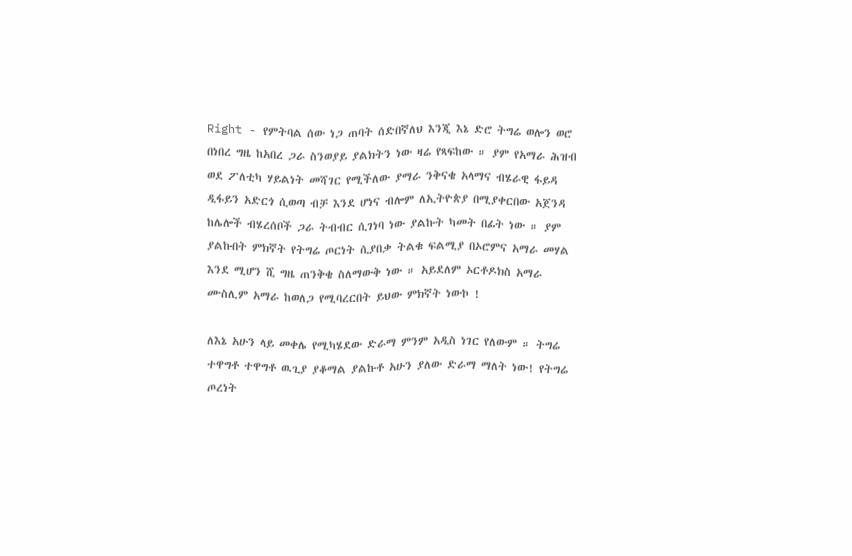Right - የምትባል ሰው ነጋ ጠባት ሰድበኛለህ እንጂ እኔ ድሮ ትግሬ ወሎን ወሮ በነበረ ግዜ ከአበረ ጋራ ስንወያይ ያልክትን ነው ዛሬ የጻፍከው ። ያም የአማራ ሕዝብ ወደ ፖለቲካ ሃይልነት መሻገር የሚችለው ያማራ ንቅናቄ አላማና ብሄራዊ ፋይዳ ዲፋይን አድርጎ ሲወጣ ብቻ እንደ ሆነና ብሎም ለኢትዮጵያ በሚያቀርበው አጀንዳ ከሌሎች ብሄረሰቦች ጋራ ትብብር ሲገነባ ነው ያልኩት ካመት በፊት ነው ። ያም ያልኩበት ምክኛት የትግሬ ጦርነት ሲያበቃ ትልቁ ፍልሚያ በኦሮምና አማራ መሃል እንደ ሚሆን ሺ ግዜ ጠንቅቄ ስለማውቅ ነው ። አይደለም ኦርቶዶክስ አማራ ሙስሊም አማራ ከወለጋ የሚባረርበት ይህው ምክኛት ነውኮ !

ለእኔ አሁን ላይ መቀሌ የሚካሄደው ድራማ ምንም አዲስ ነገር የለውም ። ትግሬ ተዋግቶ ተዋግቶ ዉጊያ ያቆማል ያልኩቶ አሁን ያለው ድራማ ማለት ነው! የትግሬ ጦረነት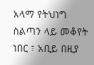አላማ የትህነግ ስልጣን ላይ መቆየት ነበር ፣ አቢይ በዚያ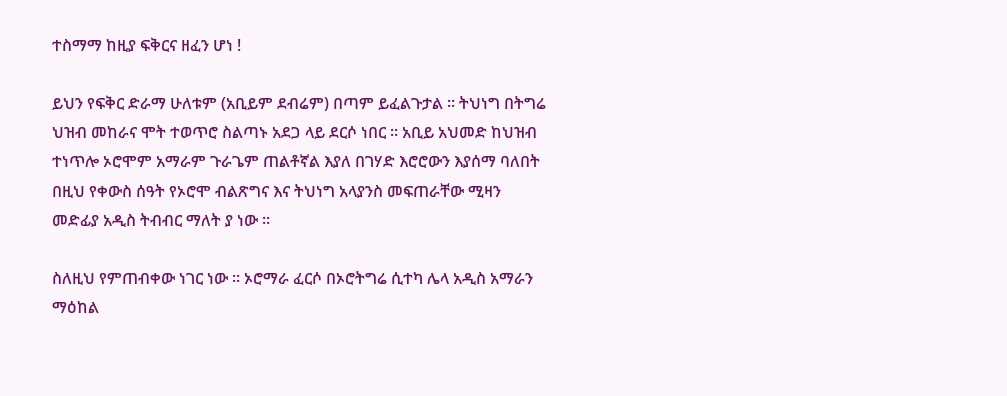ተስማማ ከዚያ ፍቅርና ዘፈን ሆነ !

ይህን የፍቅር ድራማ ሁለቱም (አቢይም ደብሬም) በጣም ይፈልጉታል ። ትህነግ በትግሬ ህዝብ መከራና ሞት ተወጥሮ ስልጣኑ አደጋ ላይ ደርሶ ነበር ። አቢይ አህመድ ከህዝብ ተነጥሎ ኦሮሞም አማራም ጉራጌም ጠልቶኛል እያለ በገሃድ እሮሮውን እያሰማ ባለበት በዚህ የቀውስ ሰዓት የኦሮሞ ብልጽግና እና ትህነግ አላያንስ መፍጠራቸው ሚዛን መድፊያ አዲስ ትብብር ማለት ያ ነው ።

ስለዚህ የምጠብቀው ነገር ነው ። ኦሮማራ ፈርሶ በኦሮትግሬ ሲተካ ሌላ አዲስ አማራን ማዕከል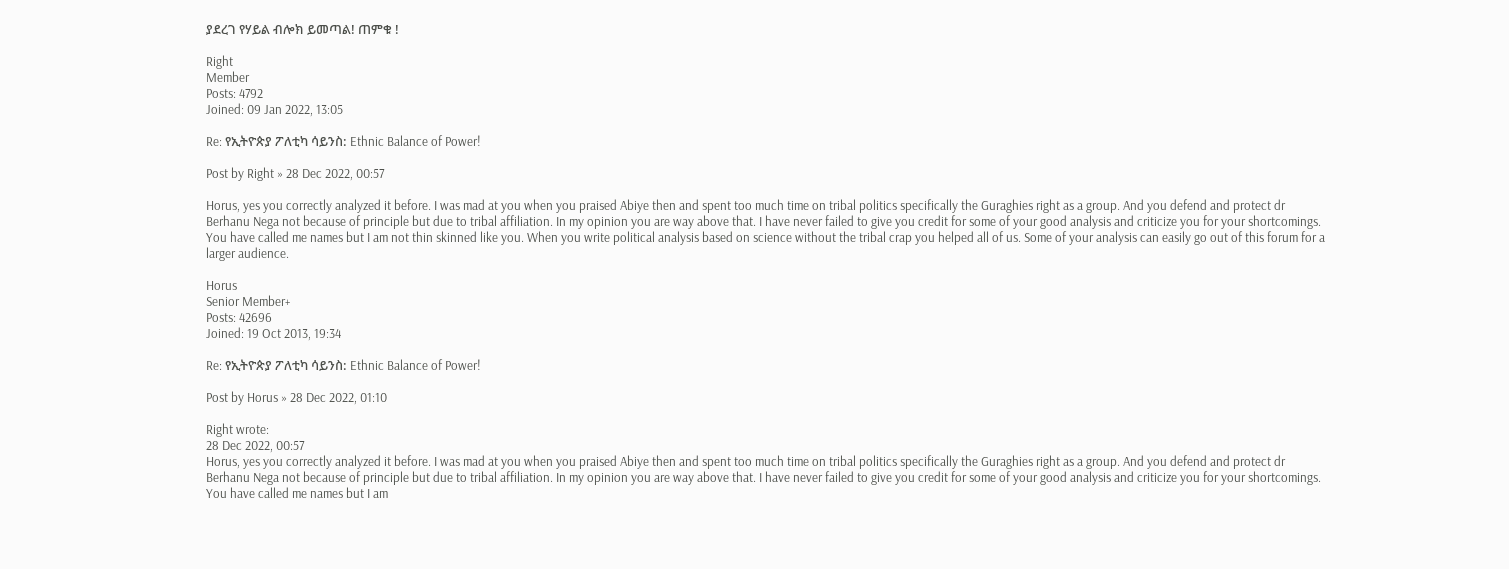ያደረገ የሃይል ብሎክ ይመጣል! ጠምቁ !

Right
Member
Posts: 4792
Joined: 09 Jan 2022, 13:05

Re: የኢትዮጵያ ፖለቲካ ሳይንስ: Ethnic Balance of Power!

Post by Right » 28 Dec 2022, 00:57

Horus, yes you correctly analyzed it before. I was mad at you when you praised Abiye then and spent too much time on tribal politics specifically the Guraghies right as a group. And you defend and protect dr Berhanu Nega not because of principle but due to tribal affiliation. In my opinion you are way above that. I have never failed to give you credit for some of your good analysis and criticize you for your shortcomings. You have called me names but I am not thin skinned like you. When you write political analysis based on science without the tribal crap you helped all of us. Some of your analysis can easily go out of this forum for a larger audience.

Horus
Senior Member+
Posts: 42696
Joined: 19 Oct 2013, 19:34

Re: የኢትዮጵያ ፖለቲካ ሳይንስ: Ethnic Balance of Power!

Post by Horus » 28 Dec 2022, 01:10

Right wrote:
28 Dec 2022, 00:57
Horus, yes you correctly analyzed it before. I was mad at you when you praised Abiye then and spent too much time on tribal politics specifically the Guraghies right as a group. And you defend and protect dr Berhanu Nega not because of principle but due to tribal affiliation. In my opinion you are way above that. I have never failed to give you credit for some of your good analysis and criticize you for your shortcomings. You have called me names but I am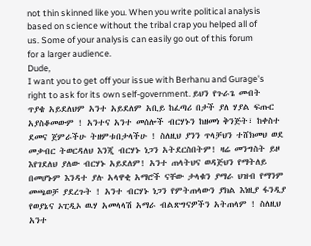not thin skinned like you. When you write political analysis based on science without the tribal crap you helped all of us. Some of your analysis can easily go out of this forum for a larger audience.
Dude,
I want you to get off your issue with Berhanu and Gurage's right to ask for its own self-government. ይህን የጉራጌ መብት ጥያቄ አይደለህም አንተ አይደለም አቢይ ከፈጣሪ በታች ያለ ሃያል ፍጡር አያስቆመውም ! አንተና አንተ መሰሎች ብርሃኑን ከዘመነ ቅንጅት፣ ከቀስተ ደመና ጀምራችሁ ትዘምቱበታላችሁ ! ስለዚህ ያንን ጥላቻህን ተሸክመህ ወደ መቃብር ትወርዳለህ እንጂ ብርሃኑ ነጋን አትደርስበትም! ዛሬ መንግስት ይዞ እየገደለህ ያለው ብርሃኑ አይደለም! አንተ ጠላትህና ወዳጅህን የማትለይ በመሆኑም እንዳተ ያሉ አላዋቂ አማሮች ናቸው ታላቁን ያማራ ህዝብ የማንም መጫወቻ ያደረጉት ! አንተ ብርሃኑ ነጋን የምትጠላውን ያክል እነዚያ ፋንዲያ የወያኔና ኦፒዲኦ ዉሃ አመላላሽ አማራ ብልጽግናዎችን አትጠላም ! ስለዚህ አንተ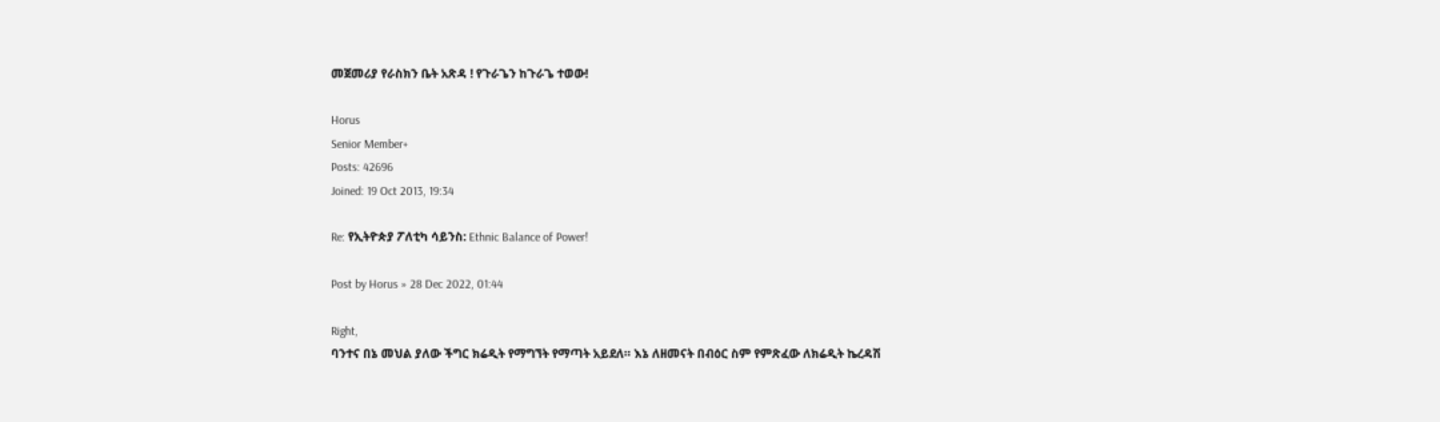መጀመሪያ የራስክን ቤት አጽዳ ! የጉራጌን ከጉራጌ ተወው!

Horus
Senior Member+
Posts: 42696
Joined: 19 Oct 2013, 19:34

Re: የኢትዮጵያ ፖለቲካ ሳይንስ: Ethnic Balance of Power!

Post by Horus » 28 Dec 2022, 01:44

Right,
ባንተና በኔ መህል ያለው ችግር ክሬዲት የማግኘት የማጣት አይደለ። እኔ ለዘመናት በብዕር ስም የምጽፈው ለክሬዲት ኬረዳሽ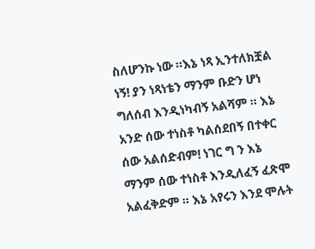ስለሆንኩ ነው ።እኔ ነጻ ኢንተለክቿል ነኝ! ያን ነጻነቴን ማንም ቡድን ሆነ ግለሰብ እንዲነካብኝ አልሻም ። እኔ አንድ ሰው ተነስቶ ካልሰደበኝ በተቀር ሰው አልሰድብም! ነገር ግ ን እኔ ማንም ሰው ተነስቶ እንዲለፈኝ ፈጽሞ አልፈቅድም ። እኔ አየሩን እንደ ሞሉት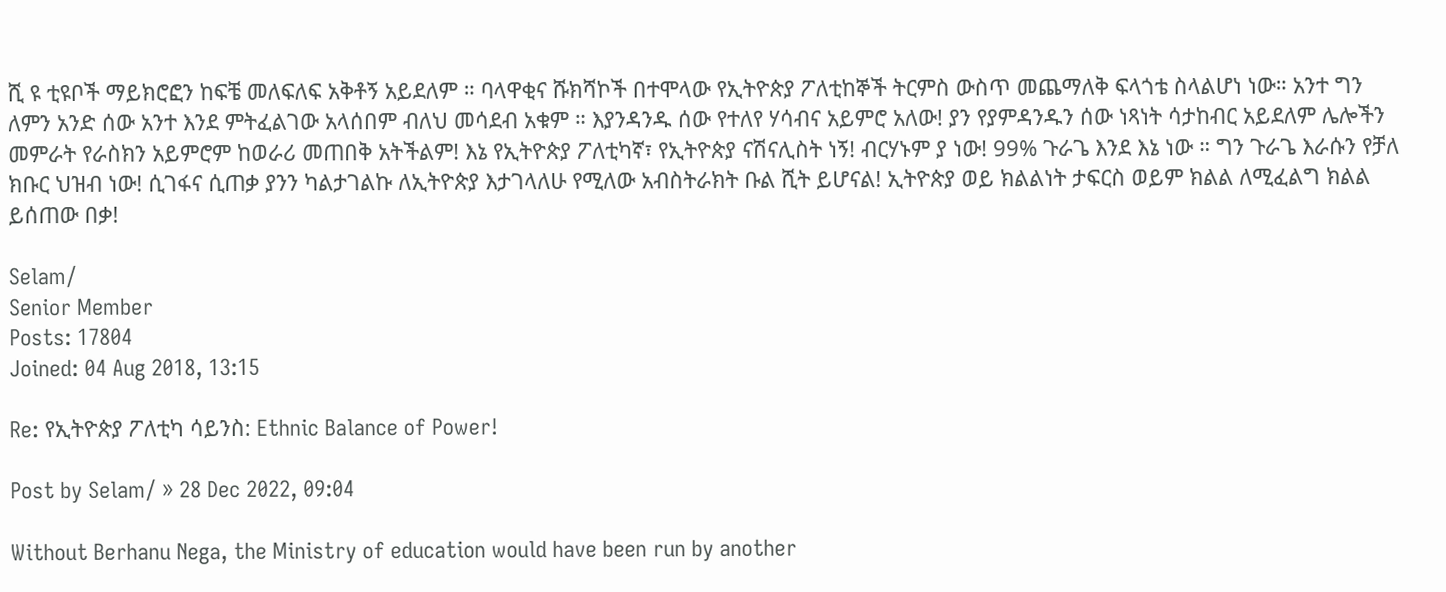ሺ ዩ ቲዩቦች ማይክሮፎን ከፍቼ መለፍለፍ አቅቶኝ አይደለም ። ባላዋቂና ሹክሻኮች በተሞላው የኢትዮጵያ ፖለቲከኞች ትርምስ ውስጥ መጨማለቅ ፍላጎቴ ስላልሆነ ነው። አንተ ግን ለምን አንድ ሰው አንተ እንደ ምትፈልገው አላሰበም ብለህ መሳደብ አቁም ። እያንዳንዱ ሰው የተለየ ሃሳብና አይምሮ አለው! ያን የያምዳንዱን ሰው ነጻነት ሳታከብር አይደለም ሌሎችን መምራት የራስክን አይምሮም ከወራሪ መጠበቅ አትችልም! እኔ የኢትዮጵያ ፖለቲካኛ፣ የኢትዮጵያ ናሽናሊስት ነኝ! ብርሃኑም ያ ነው! 99% ጉራጌ እንደ እኔ ነው ። ግን ጉራጌ እራሱን የቻለ ክቡር ህዝብ ነው! ሲገፋና ሲጠቃ ያንን ካልታገልኩ ለኢትዮጵያ እታገላለሁ የሚለው አብስትራክት ቡል ሺት ይሆናል! ኢትዮጵያ ወይ ክልልነት ታፍርስ ወይም ክልል ለሚፈልግ ክልል ይሰጠው በቃ!

Selam/
Senior Member
Posts: 17804
Joined: 04 Aug 2018, 13:15

Re: የኢትዮጵያ ፖለቲካ ሳይንስ: Ethnic Balance of Power!

Post by Selam/ » 28 Dec 2022, 09:04

Without Berhanu Nega, the Ministry of education would have been run by another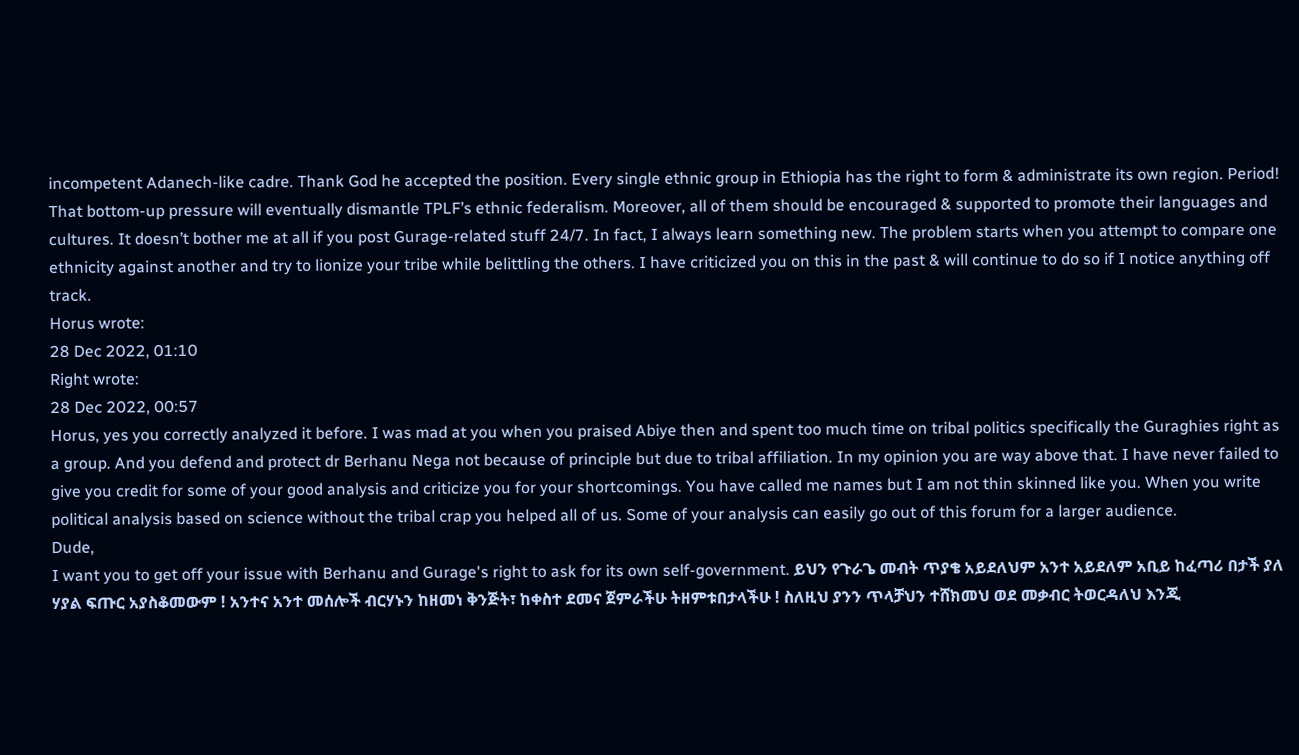incompetent Adanech-like cadre. Thank God he accepted the position. Every single ethnic group in Ethiopia has the right to form & administrate its own region. Period! That bottom-up pressure will eventually dismantle TPLF’s ethnic federalism. Moreover, all of them should be encouraged & supported to promote their languages and cultures. It doesn’t bother me at all if you post Gurage-related stuff 24/7. In fact, I always learn something new. The problem starts when you attempt to compare one ethnicity against another and try to lionize your tribe while belittling the others. I have criticized you on this in the past & will continue to do so if I notice anything off track.
Horus wrote:
28 Dec 2022, 01:10
Right wrote:
28 Dec 2022, 00:57
Horus, yes you correctly analyzed it before. I was mad at you when you praised Abiye then and spent too much time on tribal politics specifically the Guraghies right as a group. And you defend and protect dr Berhanu Nega not because of principle but due to tribal affiliation. In my opinion you are way above that. I have never failed to give you credit for some of your good analysis and criticize you for your shortcomings. You have called me names but I am not thin skinned like you. When you write political analysis based on science without the tribal crap you helped all of us. Some of your analysis can easily go out of this forum for a larger audience.
Dude,
I want you to get off your issue with Berhanu and Gurage's right to ask for its own self-government. ይህን የጉራጌ መብት ጥያቄ አይደለህም አንተ አይደለም አቢይ ከፈጣሪ በታች ያለ ሃያል ፍጡር አያስቆመውም ! አንተና አንተ መሰሎች ብርሃኑን ከዘመነ ቅንጅት፣ ከቀስተ ደመና ጀምራችሁ ትዘምቱበታላችሁ ! ስለዚህ ያንን ጥላቻህን ተሸክመህ ወደ መቃብር ትወርዳለህ እንጂ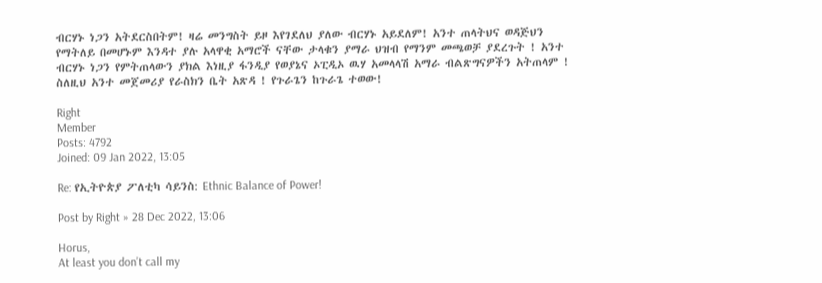ብርሃኑ ነጋን አትደርስበትም! ዛሬ መንግስት ይዞ እየገደለህ ያለው ብርሃኑ አይደለም! አንተ ጠላትህና ወዳጅህን የማትለይ በመሆኑም እንዳተ ያሉ አላዋቂ አማሮች ናቸው ታላቁን ያማራ ህዝብ የማንም መጫወቻ ያደረጉት ! አንተ ብርሃኑ ነጋን የምትጠላውን ያክል እነዚያ ፋንዲያ የወያኔና ኦፒዲኦ ዉሃ አመላላሽ አማራ ብልጽግናዎችን አትጠላም ! ስለዚህ አንተ መጀመሪያ የራስክን ቤት አጽዳ ! የጉራጌን ከጉራጌ ተወው!

Right
Member
Posts: 4792
Joined: 09 Jan 2022, 13:05

Re: የኢትዮጵያ ፖለቲካ ሳይንስ: Ethnic Balance of Power!

Post by Right » 28 Dec 2022, 13:06

Horus,
At least you don’t call my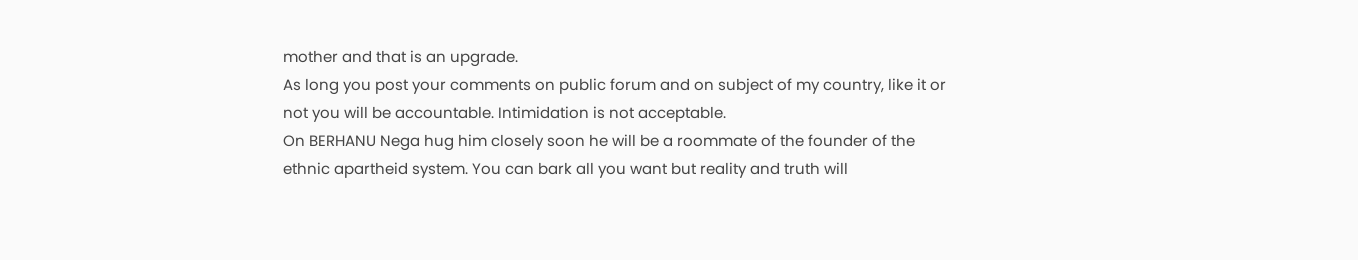mother and that is an upgrade.
As long you post your comments on public forum and on subject of my country, like it or not you will be accountable. Intimidation is not acceptable.
On BERHANU Nega hug him closely soon he will be a roommate of the founder of the ethnic apartheid system. You can bark all you want but reality and truth will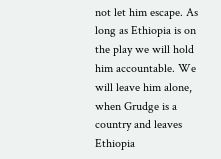not let him escape. As long as Ethiopia is on the play we will hold him accountable. We will leave him alone, when Grudge is a country and leaves Ethiopia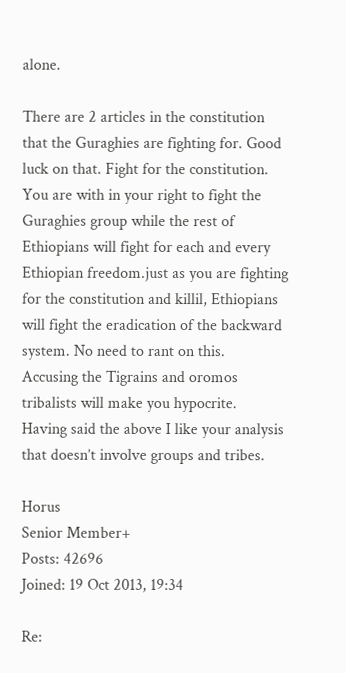alone.

There are 2 articles in the constitution that the Guraghies are fighting for. Good luck on that. Fight for the constitution. You are with in your right to fight the Guraghies group while the rest of Ethiopians will fight for each and every Ethiopian freedom.just as you are fighting for the constitution and killil, Ethiopians will fight the eradication of the backward system. No need to rant on this.
Accusing the Tigrains and oromos tribalists will make you hypocrite.
Having said the above I like your analysis that doesn’t involve groups and tribes.

Horus
Senior Member+
Posts: 42696
Joined: 19 Oct 2013, 19:34

Re: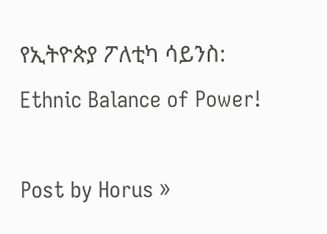የኢትዮጵያ ፖለቲካ ሳይንስ: Ethnic Balance of Power!

Post by Horus »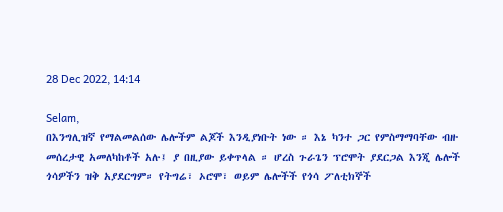28 Dec 2022, 14:14

Selam,
በእንግሊዝኛ የማልመልሰው ሌሎችም ልጆች እንዲያነቡት ነው ። እኔ ካንተ ጋር የምስማማባቸው ብዙ መሰረታዊ አመለካከቶች አሉ፤ ያ በዚያው ይቀጥላል ። ሆረስ ጉራጌን ፕሮሞት ያደርጋል እንጂ ሌሎች ጎሳዎችን ዝቅ አያደርግም። የትግሬ፣ ኦሮሞ፣ ወይም ሌሎችች የጎሳ ፖለቲክኞች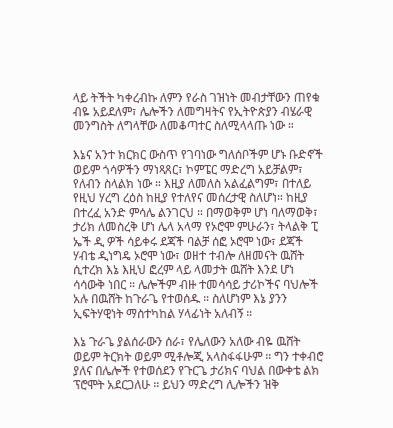ላይ ትችት ካቀረብኩ ለምን የራስ ገዝነት መብታቸውን ጠየቁ ብዬ አይደለም፣ ሌሎችን ለመግዛትና የኢትዮጵያን ብሄራዊ መንግስት ለግላቸው ለመቆጣተር ስለሚላላጡ ነው ።

እኔና አንተ ክርክር ውስጥ የገባነው ግለሰቦችም ሆኑ ቡድኖች ወይም ጎሳዎችን ማነጻጸር፣ ኮምፔር ማድረግ አይቻልም፣ የለብን ስላልክ ነው ። እዚያ ለመለስ አልፈልግም፣ በተለይ የዚህ ሃረግ ረዕስ ከዚያ የተለየና መሰረታዊ ስለሆነ። ከዚያ በተረፈ አንድ ምሳሌ ልንገርህ ። በማወቅም ሆነ ባለማወቅ፣ ታሪክ ለመስረቅ ሆነ ሌላ አላማ የኦሮሞ ምሁራን፣ ትላልቅ ፒ ኤች ዲ ዎች ሳይቀሩ ደጃች ባልቻ ሰፎ ኦሮሞ ነው፣ ደጃች ሃብቴ ዲነግዴ ኦሮሞ ነው፣ ወዘተ ተብሎ ለዘመናት ዉሸት ሲተረክ እኔ እዚህ ፎረም ላይ ላመታት ዉሸት እንደ ሆነ ሳሳውቅ ነበር ። ሌሎችም ብዙ ተመሳሳይ ታሪኮችና ባህሎች አሉ በዉሸት ከጉራጌ የተወሰዱ ። ስለሆነም እኔ ያንን ኢፍትሃዊነት ማስተካከል ሃላፊነት አለብኝ ።

እኔ ጉራጌ ያልሰራውን ሰራ፣ የሌለውን አለው ብዬ ዉሸት ወይም ትርክት ወይም ሚቶሎጂ አላስፋፋሁም ። ግን ተቀብሮ ያለና በሌሎች የተወሰደን የጉርጌ ታሪክና ባህል በውቀቴ ልክ ፕሮሞት አደርጋለሁ ። ይህን ማድረግ ሊሎችን ዝቅ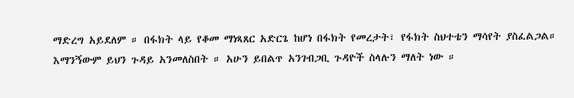ማድረግ አይደለም ። በፋክት ላይ የቆመ ማነጻጸር አድርጌ ከሆነ በፋክት የመረታት፣ የፋክት ስህተቴን ማሳየት ያስፈልጋል። እማንኝውም ይህን ጉዳይ አንመለስበት ። አሁን ይበልጥ አንገብጋቢ ጉዳዮች ስላሉን ማለት ነው ።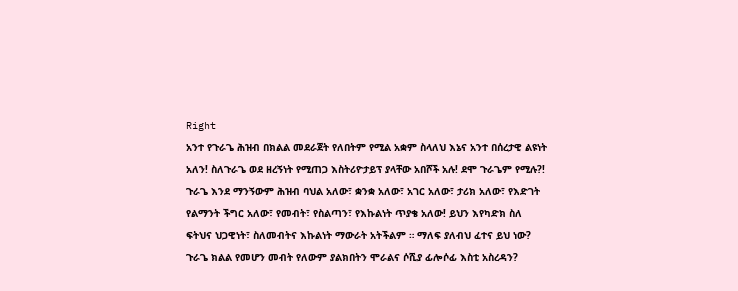Right
አንተ የጉራጌ ሕዝብ በክልል መደራጀት የለበትም የሚል አቋም ስላለህ እኔና አንተ በሰረታዊ ልዩነት አለን! ስለጉራጌ ወደ ዘረኝነት የሚጠጋ እስትሪዮታይፕ ያላቸው አበሾች አሉ! ደሞ ጉራጌም የሚሉ?! ጉራጌ እንደ ማንኝውም ሕዝብ ባህል አለው፣ ቋንቋ አለው፣ አገር አለው፣ ታሪክ አለው፣ የእድገት የልማንት ችግር አለው፣ የመብት፣ የስልጣን፣ የእኩልነት ጥያቄ አለው! ይህን እየካድክ ስለ ፍትህና ህጋዊነት፣ ስለመብትና እኩልነት ማውራት አትችልም ። ማለፍ ያለብህ ፈተና ይህ ነው? ጉራጌ ክልል የመሆን መብት የለውም ያልክበትን ሞራልና ሶሺያ ፊሎሶፊ እስቲ አስረዳን?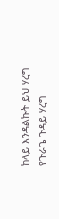ከላይ እንዳልኩት ይህ ሃረግ የጉራጌ ጉዳይ ሃረግ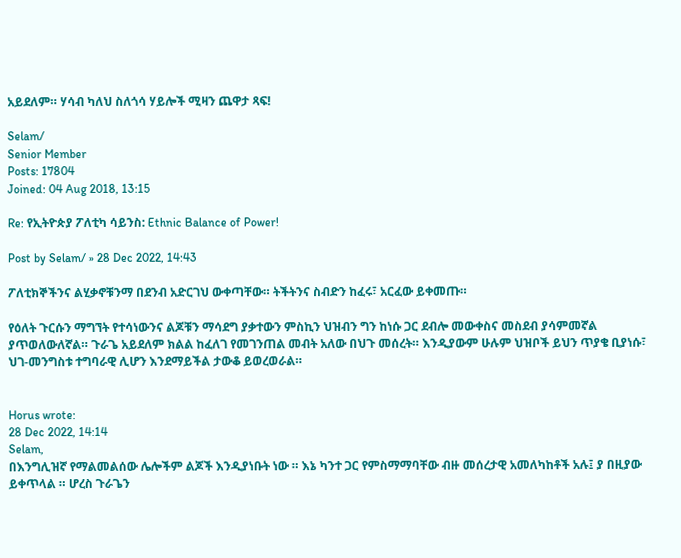አይደለም። ሃሳብ ካለህ ስለጎሳ ሃይሎች ሚዛን ጨዋታ ጻፍ!

Selam/
Senior Member
Posts: 17804
Joined: 04 Aug 2018, 13:15

Re: የኢትዮጵያ ፖለቲካ ሳይንስ: Ethnic Balance of Power!

Post by Selam/ » 28 Dec 2022, 14:43

ፖለቲክኞችንና ልሂቃኖቹንማ በደንብ አድርገህ ውቀጣቸው። ትችትንና ስብድን ከፈሩ፣ አርፈው ይቀመጡ።

የዕለት ጉርሱን ማግኘት የተሳነውንና ልጆቹን ማሳደግ ያቃተውን ምስኪን ህዝብን ግን ከነሱ ጋር ደብሎ መውቀስና መስደብ ያሳምመኛል ያጥወለውለኛል። ጉራጌ አይደለም ክልል ከፈለገ የመገንጠል መብት አለው በህጉ መሰረት። እንዲያውም ሁሉም ህዝቦች ይህን ጥያቄ ቢያነሱ፣ ህገ-መንግስቱ ተግባራዊ ሊሆን እንደማይችል ታውቆ ይወረወራል።


Horus wrote:
28 Dec 2022, 14:14
Selam,
በእንግሊዝኛ የማልመልሰው ሌሎችም ልጆች እንዲያነቡት ነው ። እኔ ካንተ ጋር የምስማማባቸው ብዙ መሰረታዊ አመለካከቶች አሉ፤ ያ በዚያው ይቀጥላል ። ሆረስ ጉራጌን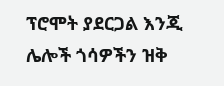ፕሮሞት ያደርጋል እንጂ ሌሎች ጎሳዎችን ዝቅ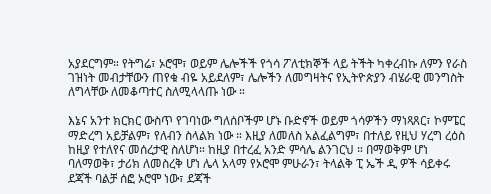አያደርግም። የትግሬ፣ ኦሮሞ፣ ወይም ሌሎችች የጎሳ ፖለቲክኞች ላይ ትችት ካቀረብኩ ለምን የራስ ገዝነት መብታቸውን ጠየቁ ብዬ አይደለም፣ ሌሎችን ለመግዛትና የኢትዮጵያን ብሄራዊ መንግስት ለግላቸው ለመቆጣተር ስለሚላላጡ ነው ።

እኔና አንተ ክርክር ውስጥ የገባነው ግለሰቦችም ሆኑ ቡድኖች ወይም ጎሳዎችን ማነጻጸር፣ ኮምፔር ማድረግ አይቻልም፣ የለብን ስላልክ ነው ። እዚያ ለመለስ አልፈልግም፣ በተለይ የዚህ ሃረግ ረዕስ ከዚያ የተለየና መሰረታዊ ስለሆነ። ከዚያ በተረፈ አንድ ምሳሌ ልንገርህ ። በማወቅም ሆነ ባለማወቅ፣ ታሪክ ለመስረቅ ሆነ ሌላ አላማ የኦሮሞ ምሁራን፣ ትላልቅ ፒ ኤች ዲ ዎች ሳይቀሩ ደጃች ባልቻ ሰፎ ኦሮሞ ነው፣ ደጃች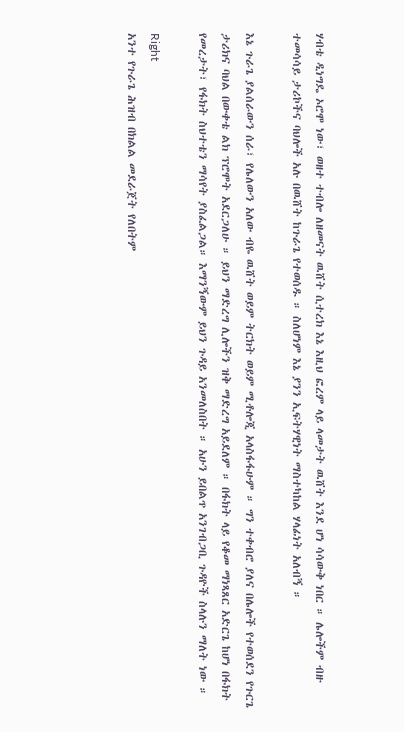ሃብቴ ዲነግዴ ኦሮሞ ነው፣ ወዘተ ተብሎ ለዘመናት ዉሸት ሲተረክ እኔ እዚህ ፎረም ላይ ላመታት ዉሸት እንደ ሆነ ሳሳውቅ ነበር ። ሌሎችም ብዙ ተመሳሳይ ታሪኮችና ባህሎች አሉ በዉሸት ከጉራጌ የተወሰዱ ። ስለሆነም እኔ ያንን ኢፍትሃዊነት ማስተካከል ሃላፊነት አለብኝ ።

እኔ ጉራጌ ያልሰራውን ሰራ፣ የሌለውን አለው ብዬ ዉሸት ወይም ትርክት ወይም ሚቶሎጂ አላስፋፋሁም ። ግን ተቀብሮ ያለና በሌሎች የተወሰደን የጉርጌ ታሪክና ባህል በውቀቴ ልክ ፕሮሞት አደርጋለሁ ። ይህን ማድረግ ሊሎችን ዝቅ ማድረግ አይደለም ። በፋክት ላይ የቆመ ማነጻጸር አድርጌ ከሆነ በፋክት የመረታት፣ የፋክት ስህተቴን ማሳየት ያስፈልጋል። እማንኝውም ይህን ጉዳይ አንመለስበት ። አሁን ይበልጥ አንገብጋቢ ጉዳዮች ስላሉን ማለት ነው ።

Right
አንተ የጉራጌ ሕዝብ በክልል መደራጀት የለበትም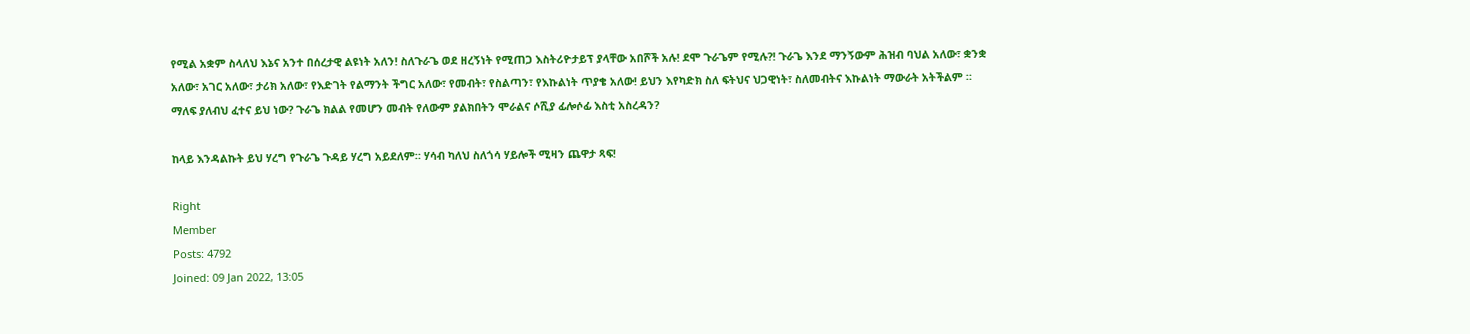የሚል አቋም ስላለህ እኔና አንተ በሰረታዊ ልዩነት አለን! ስለጉራጌ ወደ ዘረኝነት የሚጠጋ እስትሪዮታይፕ ያላቸው አበሾች አሉ! ደሞ ጉራጌም የሚሉ?! ጉራጌ እንደ ማንኝውም ሕዝብ ባህል አለው፣ ቋንቋ አለው፣ አገር አለው፣ ታሪክ አለው፣ የእድገት የልማንት ችግር አለው፣ የመብት፣ የስልጣን፣ የእኩልነት ጥያቄ አለው! ይህን እየካድክ ስለ ፍትህና ህጋዊነት፣ ስለመብትና እኩልነት ማውራት አትችልም ። ማለፍ ያለብህ ፈተና ይህ ነው? ጉራጌ ክልል የመሆን መብት የለውም ያልክበትን ሞራልና ሶሺያ ፊሎሶፊ እስቲ አስረዳን?

ከላይ እንዳልኩት ይህ ሃረግ የጉራጌ ጉዳይ ሃረግ አይደለም። ሃሳብ ካለህ ስለጎሳ ሃይሎች ሚዛን ጨዋታ ጻፍ!

Right
Member
Posts: 4792
Joined: 09 Jan 2022, 13:05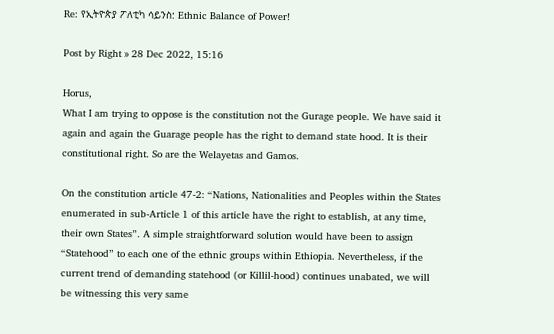Re: የኢትዮጵያ ፖለቲካ ሳይንስ: Ethnic Balance of Power!

Post by Right » 28 Dec 2022, 15:16

Horus,
What I am trying to oppose is the constitution not the Gurage people. We have said it again and again the Guarage people has the right to demand state hood. It is their constitutional right. So are the Welayetas and Gamos.

On the constitution article 47-2: “Nations, Nationalities and Peoples within the States enumerated in sub-Article 1 of this article have the right to establish, at any time, their own States”. A simple straightforward solution would have been to assign “Statehood” to each one of the ethnic groups within Ethiopia. Nevertheless, if the current trend of demanding statehood (or Killil-hood) continues unabated, we will be witnessing this very same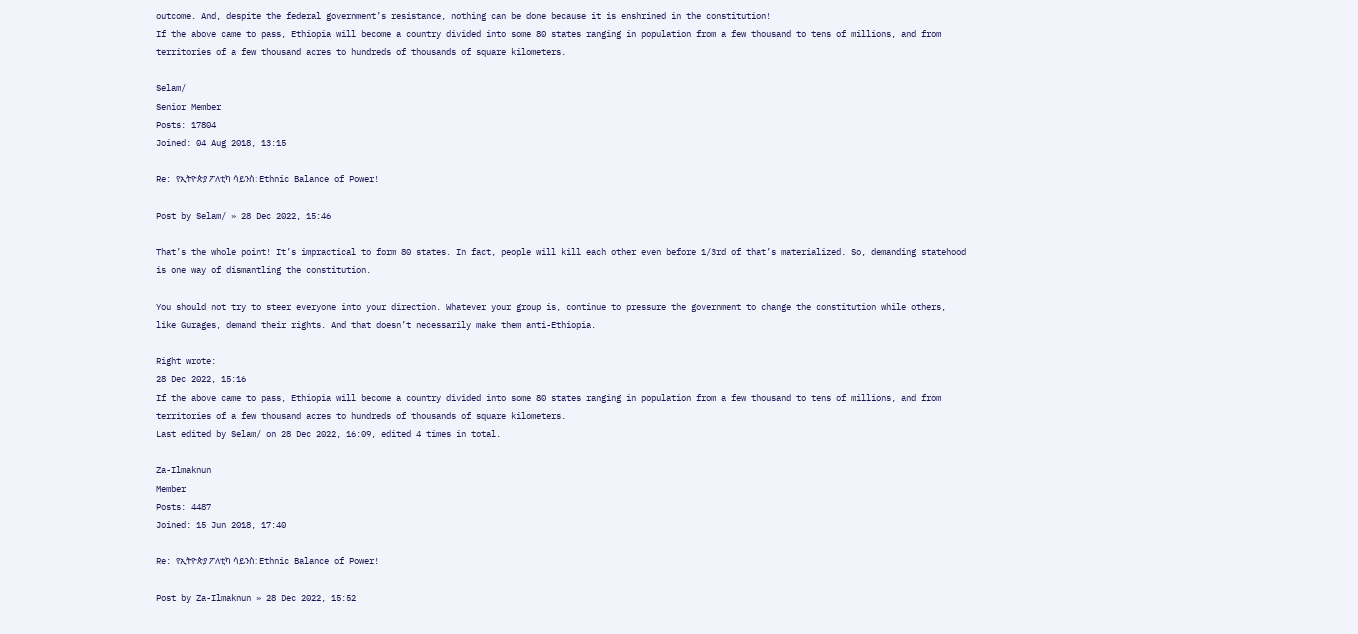outcome. And, despite the federal government’s resistance, nothing can be done because it is enshrined in the constitution!
If the above came to pass, Ethiopia will become a country divided into some 80 states ranging in population from a few thousand to tens of millions, and from territories of a few thousand acres to hundreds of thousands of square kilometers.

Selam/
Senior Member
Posts: 17804
Joined: 04 Aug 2018, 13:15

Re: የኢትዮጵያ ፖለቲካ ሳይንስ: Ethnic Balance of Power!

Post by Selam/ » 28 Dec 2022, 15:46

That’s the whole point! It’s impractical to form 80 states. In fact, people will kill each other even before 1/3rd of that’s materialized. So, demanding statehood is one way of dismantling the constitution.

You should not try to steer everyone into your direction. Whatever your group is, continue to pressure the government to change the constitution while others, like Gurages, demand their rights. And that doesn’t necessarily make them anti-Ethiopia.

Right wrote:
28 Dec 2022, 15:16
If the above came to pass, Ethiopia will become a country divided into some 80 states ranging in population from a few thousand to tens of millions, and from territories of a few thousand acres to hundreds of thousands of square kilometers.
Last edited by Selam/ on 28 Dec 2022, 16:09, edited 4 times in total.

Za-Ilmaknun
Member
Posts: 4487
Joined: 15 Jun 2018, 17:40

Re: የኢትዮጵያ ፖለቲካ ሳይንስ: Ethnic Balance of Power!

Post by Za-Ilmaknun » 28 Dec 2022, 15:52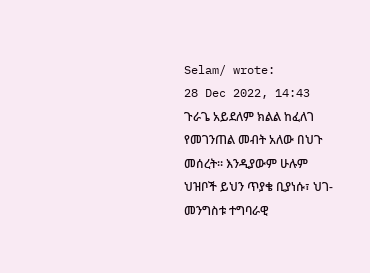Selam/ wrote:
28 Dec 2022, 14:43
ጉራጌ አይደለም ክልል ከፈለገ የመገንጠል መብት አለው በህጉ መሰረት። እንዲያውም ሁሉም ህዝቦች ይህን ጥያቄ ቢያነሱ፣ ህገ-መንግስቱ ተግባራዊ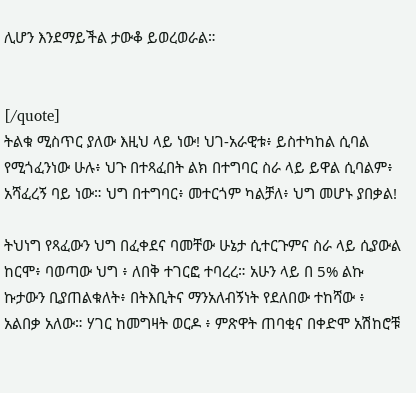ሊሆን እንደማይችል ታውቆ ይወረወራል።


[/quote]
ትልቁ ሚስጥር ያለው እዚህ ላይ ነው! ህገ-አራዊቱ፥ ይስተካከል ሲባል የሚጎፈንነው ሁሉ፥ ህጉ በተጻፈበት ልክ በተግባር ስራ ላይ ይዋል ሲባልም፥ አሻፈረኝ ባይ ነው። ህግ በተግባር፥ መተርጎም ካልቻለ፥ ህግ መሆኑ ያበቃል!

ትህነግ የጻፈውን ህግ በፈቀደና ባመቸው ሁኔታ ሲተርጉምና ስራ ላይ ሲያውል ከርሞ፥ ባወጣው ህግ ፥ ለበቅ ተገርፎ ተባረረ። አሁን ላይ በ 5% ልኩ ኩታውን ቢያጠልቁለት፥ በትእቢትና ማንአለብኝነት የደለበው ተከሻው ፥ አልበቃ አለው። ሃገር ከመግዛት ወርዶ ፥ ምጽዋት ጠባቂና በቀድሞ አሽከሮቹ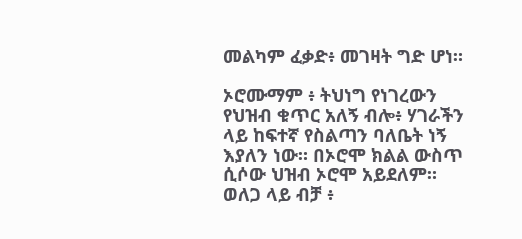መልካም ፈቃድ፥ መገዛት ግድ ሆነ።

ኦሮሙማም ፥ ትህነግ የነገረውን የህዝብ ቁጥር አለኝ ብሎ፥ ሃገራችን ላይ ከፍተኛ የስልጣን ባለቤት ነኝ እያለን ነው። በኦሮሞ ክልል ውስጥ ሲሶው ህዝብ ኦሮሞ አይደለም። ወለጋ ላይ ብቻ ፥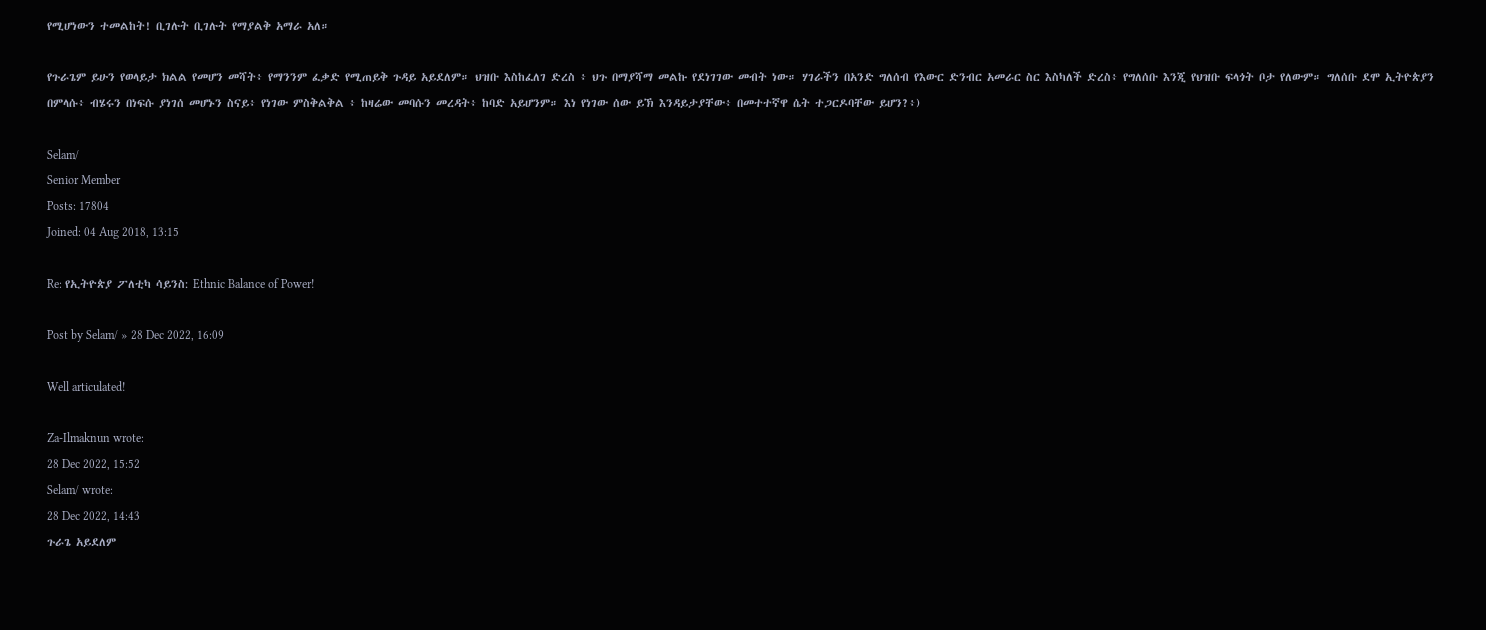የሚሆነውን ተመልከት! ቢገሉት ቢገሉት የማያልቅ አማራ አለ።

የጉራጌም ይሁን የወላይታ ክልል የመሆን መሻት፥ የማንንም ፈቃድ የሚጠይቅ ጉዳይ አይደለም። ህዝቡ እስከፈለገ ድረስ ፥ ህጉ በማያሻማ መልኩ የደነገገው መብት ነው። ሃገራችን በአንድ ግለሰብ የእውር ድንብር አመራር ስር እስካለች ድረስ፥ የግለሰቡ እንጂ የህዝቡ ፍላጎት ቦታ የለውም። ግለሰቡ ደሞ ኢትዮጵያን በምላሱ፥ ብሄሩን በነፍሱ ያነገሰ መሆኑን ስናይ፥ የነገው ምስቅልቅል ፥ ከዛሬው መባሱን መረዳት፥ ከባድ አይሆንም። እነ የነገው ሰው ይኽ እንዳይታያቸው፥ በመተተኛዋ ሴት ተጋርዶባቸው ይሆን?፥)

Selam/
Senior Member
Posts: 17804
Joined: 04 Aug 2018, 13:15

Re: የኢትዮጵያ ፖለቲካ ሳይንስ: Ethnic Balance of Power!

Post by Selam/ » 28 Dec 2022, 16:09

Well articulated!

Za-Ilmaknun wrote:
28 Dec 2022, 15:52
Selam/ wrote:
28 Dec 2022, 14:43
ጉራጌ አይደለም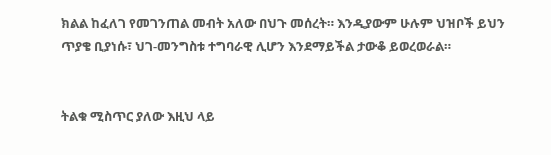ክልል ከፈለገ የመገንጠል መብት አለው በህጉ መሰረት። እንዲያውም ሁሉም ህዝቦች ይህን ጥያቄ ቢያነሱ፣ ህገ-መንግስቱ ተግባራዊ ሊሆን እንደማይችል ታውቆ ይወረወራል።


ትልቁ ሚስጥር ያለው እዚህ ላይ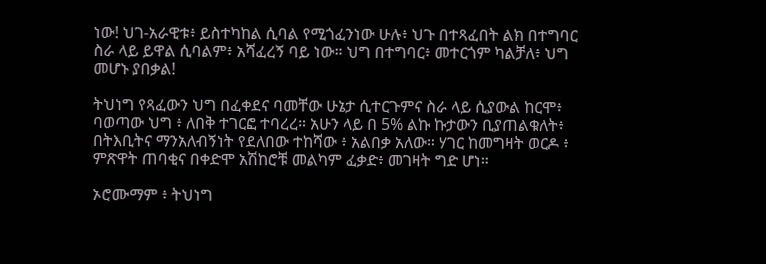ነው! ህገ-አራዊቱ፥ ይስተካከል ሲባል የሚጎፈንነው ሁሉ፥ ህጉ በተጻፈበት ልክ በተግባር ስራ ላይ ይዋል ሲባልም፥ አሻፈረኝ ባይ ነው። ህግ በተግባር፥ መተርጎም ካልቻለ፥ ህግ መሆኑ ያበቃል!

ትህነግ የጻፈውን ህግ በፈቀደና ባመቸው ሁኔታ ሲተርጉምና ስራ ላይ ሲያውል ከርሞ፥ ባወጣው ህግ ፥ ለበቅ ተገርፎ ተባረረ። አሁን ላይ በ 5% ልኩ ኩታውን ቢያጠልቁለት፥ በትእቢትና ማንአለብኝነት የደለበው ተከሻው ፥ አልበቃ አለው። ሃገር ከመግዛት ወርዶ ፥ ምጽዋት ጠባቂና በቀድሞ አሽከሮቹ መልካም ፈቃድ፥ መገዛት ግድ ሆነ።

ኦሮሙማም ፥ ትህነግ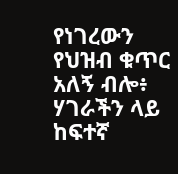የነገረውን የህዝብ ቁጥር አለኝ ብሎ፥ ሃገራችን ላይ ከፍተኛ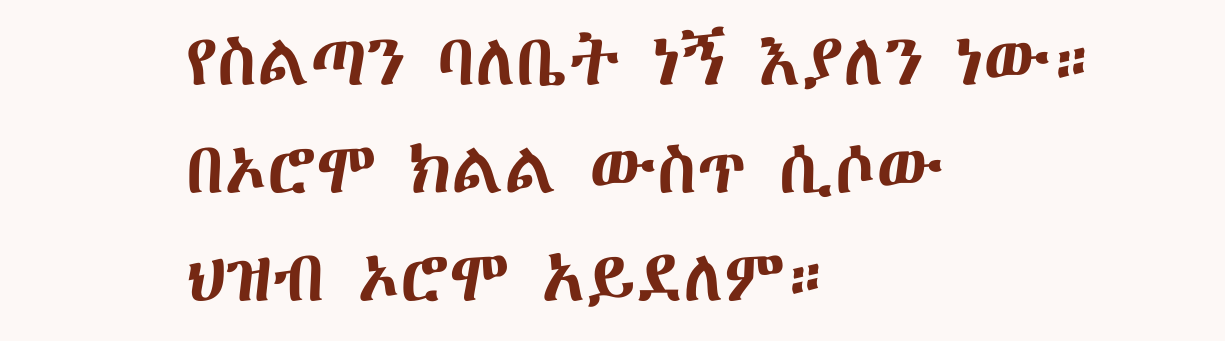የስልጣን ባለቤት ነኝ እያለን ነው። በኦሮሞ ክልል ውስጥ ሲሶው ህዝብ ኦሮሞ አይደለም።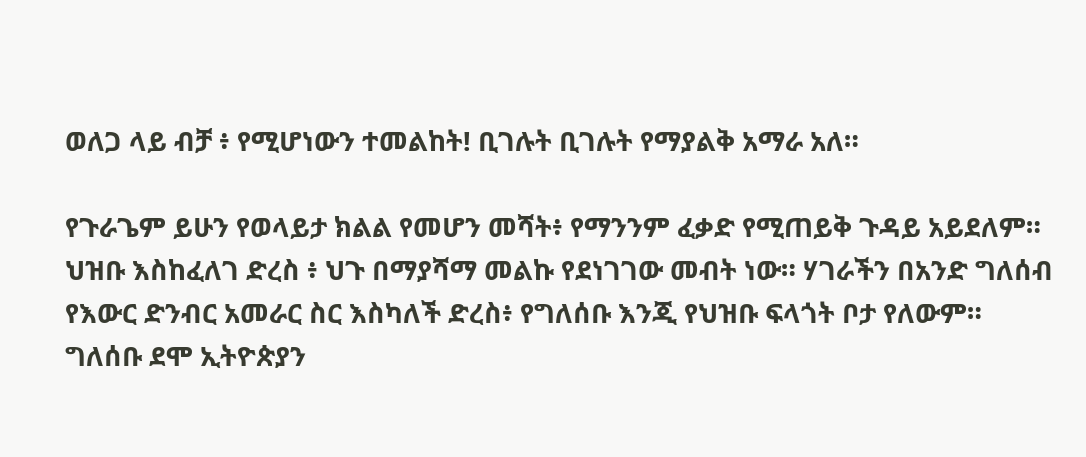ወለጋ ላይ ብቻ ፥ የሚሆነውን ተመልከት! ቢገሉት ቢገሉት የማያልቅ አማራ አለ።

የጉራጌም ይሁን የወላይታ ክልል የመሆን መሻት፥ የማንንም ፈቃድ የሚጠይቅ ጉዳይ አይደለም። ህዝቡ እስከፈለገ ድረስ ፥ ህጉ በማያሻማ መልኩ የደነገገው መብት ነው። ሃገራችን በአንድ ግለሰብ የእውር ድንብር አመራር ስር እስካለች ድረስ፥ የግለሰቡ እንጂ የህዝቡ ፍላጎት ቦታ የለውም። ግለሰቡ ደሞ ኢትዮጵያን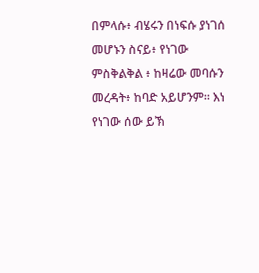በምላሱ፥ ብሄሩን በነፍሱ ያነገሰ መሆኑን ስናይ፥ የነገው ምስቅልቅል ፥ ከዛሬው መባሱን መረዳት፥ ከባድ አይሆንም። እነ የነገው ሰው ይኽ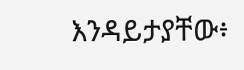እንዳይታያቸው፥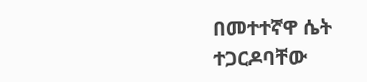በመተተኛዋ ሴት ተጋርዶባቸው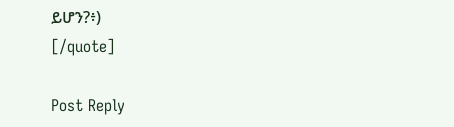ይሆን?፥)
[/quote]

Post Reply